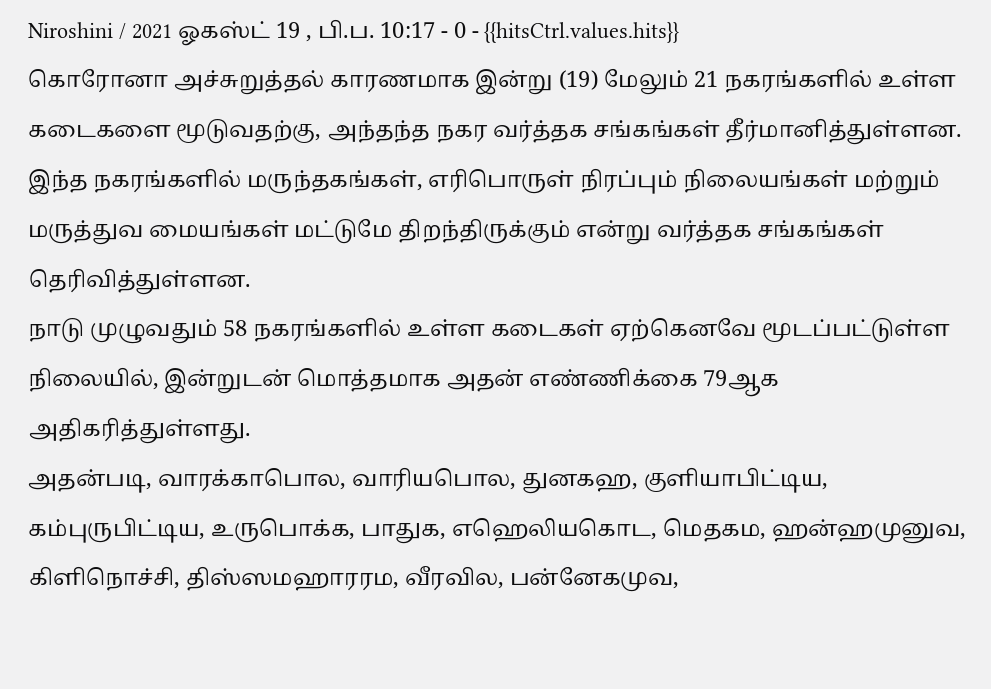Niroshini / 2021 ஓகஸ்ட் 19 , பி.ப. 10:17 - 0 - {{hitsCtrl.values.hits}}
கொரோனா அச்சுறுத்தல் காரணமாக இன்று (19) மேலும் 21 நகரங்களில் உள்ள கடைகளை மூடுவதற்கு, அந்தந்த நகர வர்த்தக சங்கங்கள் தீர்மானித்துள்ளன.
இந்த நகரங்களில் மருந்தகங்கள், எரிபொருள் நிரப்பும் நிலையங்கள் மற்றும் மருத்துவ மையங்கள் மட்டுமே திறந்திருக்கும் என்று வர்த்தக சங்கங்கள் தெரிவித்துள்ளன.
நாடு முழுவதும் 58 நகரங்களில் உள்ள கடைகள் ஏற்கெனவே மூடப்பட்டுள்ள நிலையில், இன்றுடன் மொத்தமாக அதன் எண்ணிக்கை 79ஆக அதிகரித்துள்ளது.
அதன்படி, வாரக்காபொல, வாரியபொல, துனகஹ, குளியாபிட்டிய, கம்புருபிட்டிய, உருபொக்க, பாதுக, எஹெலியகொட, மெதகம, ஹன்ஹமுனுவ, கிளிநொச்சி, திஸ்ஸமஹாரரம, வீரவில, பன்னேகமுவ,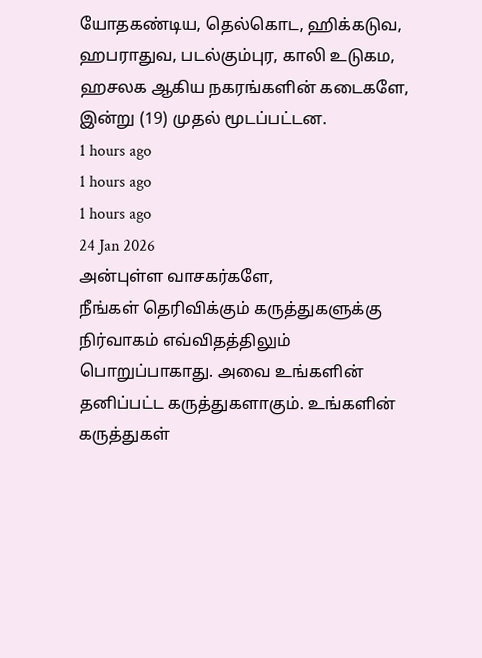யோதகண்டிய, தெல்கொட, ஹிக்கடுவ, ஹபராதுவ, படல்கும்புர, காலி உடுகம, ஹசலக ஆகிய நகரங்களின் கடைகளே, இன்று (19) முதல் மூடப்பட்டன.
1 hours ago
1 hours ago
1 hours ago
24 Jan 2026
அன்புள்ள வாசகர்களே,
நீங்கள் தெரிவிக்கும் கருத்துகளுக்கு நிர்வாகம் எவ்விதத்திலும் பொறுப்பாகாது. அவை உங்களின் தனிப்பட்ட கருத்துகளாகும். உங்களின் கருத்துகள்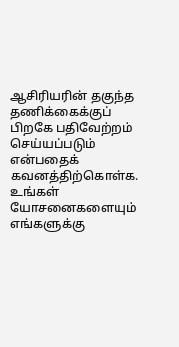ஆசிரியரின் தகுந்த தணிக்கைக்குப் பிறகே பதிவேற்றம் செய்யப்படும் என்பதைக் கவனத்திற்கொள்க. உங்கள் யோசனைகளையும் எங்களுக்கு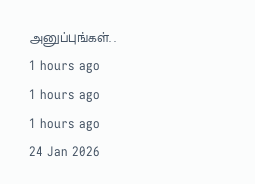அனுப்புங்கள். .
1 hours ago
1 hours ago
1 hours ago
24 Jan 2026